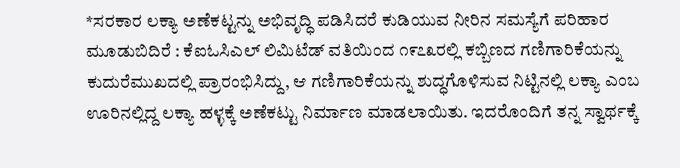*ಸರಕಾರ ಲಕ್ಯಾ ಅಣೆಕಟ್ಟನ್ನು ಅಭಿವೃದ್ಧಿ ಪಡಿಸಿದರೆ ಕುಡಿಯುವ ನೀರಿನ ಸಮಸ್ಯೆಗೆ ಪರಿಹಾರ
ಮೂಡುಬಿದಿರೆ : ಕೆಐಓಸಿಎಲ್ ಲಿಮಿಟೆಡ್ ವತಿಯಿಂದ ೧೯೭೩ರಲ್ಲಿ ಕಬ್ಬಿಣದ ಗಣಿಗಾರಿಕೆಯನ್ನು ಕುದುರೆಮುಖದಲ್ಲಿ ಪ್ರಾರಂಭಿಸಿದ್ದು, ಆ ಗಣಿಗಾರಿಕೆಯನ್ನು ಶುದ್ಧಗೊಳಿಸುವ ನಿಟ್ಟಿನಲ್ಲಿ ಲಕ್ಯಾ ಎಂಬ ಊರಿನಲ್ಲಿದ್ದ ಲಕ್ಯಾ ಹಳ್ಳಕ್ಕೆ ಅಣೆಕಟ್ಟು ನಿರ್ಮಾಣ ಮಾಡಲಾಯಿತು. ಇದರೊಂದಿಗೆ ತನ್ನ ಸ್ವಾರ್ಥಕ್ಕೆ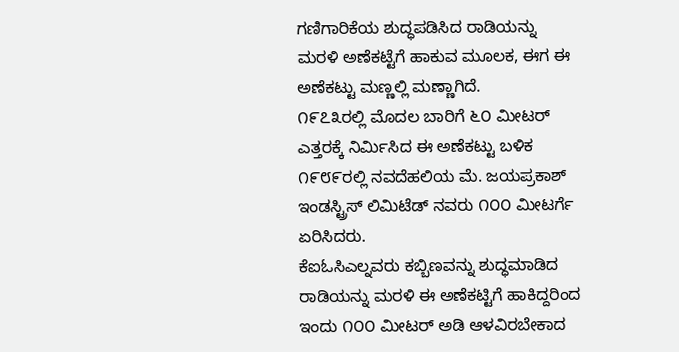ಗಣಿಗಾರಿಕೆಯ ಶುದ್ಧಪಡಿಸಿದ ರಾಡಿಯನ್ನು ಮರಳಿ ಅಣೆಕಟ್ಟೆಗೆ ಹಾಕುವ ಮೂಲಕ, ಈಗ ಈ ಅಣೆಕಟ್ಟು ಮಣ್ಣಲ್ಲಿ ಮಣ್ಣಾಗಿದೆ.
೧೯೭೩ರಲ್ಲಿ ಮೊದಲ ಬಾರಿಗೆ ೬೦ ಮೀಟರ್ ಎತ್ತರಕ್ಕೆ ನಿರ್ಮಿಸಿದ ಈ ಅಣೆಕಟ್ಟು ಬಳಿಕ ೧೯೮೯ರಲ್ಲಿ ನವದೆಹಲಿಯ ಮೆ. ಜಯಪ್ರಕಾಶ್ ಇಂಡಸ್ಟ್ರಿಸ್ ಲಿಮಿಟೆಡ್ ನವರು ೧೦೦ ಮೀಟರ್ಗೆ ಏರಿಸಿದರು.
ಕೆಐಓಸಿಎಲ್ನವರು ಕಬ್ಬಿಣವನ್ನು ಶುದ್ಧಮಾಡಿದ ರಾಡಿಯನ್ನು ಮರಳಿ ಈ ಅಣೆಕಟ್ಟಿಗೆ ಹಾಕಿದ್ದರಿಂದ ಇಂದು ೧೦೦ ಮೀಟರ್ ಅಡಿ ಆಳವಿರಬೇಕಾದ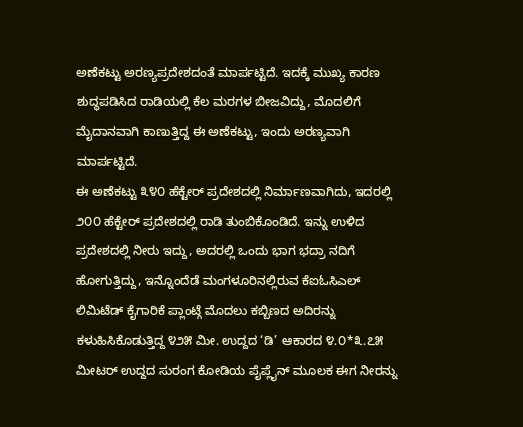ಅಣೆಕಟ್ಟು ಅರಣ್ಯಪ್ರದೇಶದಂತೆ ಮಾರ್ಪಟ್ಟಿದೆ. ಇದಕ್ಕೆ ಮುಖ್ಯ ಕಾರಣ ಶುದ್ಧಪಡಿಸಿದ ರಾಡಿಯಲ್ಲಿ ಕೆಲ ಮರಗಳ ಬೀಜವಿದ್ದು, ಮೊದಲಿಗೆ ಮೈದಾನವಾಗಿ ಕಾಣುತ್ತಿದ್ದ ಈ ಅಣೆಕಟ್ಟು, ಇಂದು ಅರಣ್ಯವಾಗಿ ಮಾರ್ಪಟ್ಟಿದೆ.
ಈ ಅಣೆಕಟ್ಟು ೩೪೦ ಹೆಕ್ಟೇರ್ ಪ್ರದೇಶದಲ್ಲಿ ನಿರ್ಮಾಣವಾಗಿದು, ಇದರಲ್ಲಿ ೨೦೦ ಹೆಕ್ಟೇರ್ ಪ್ರದೇಶದಲ್ಲಿ ರಾಡಿ ತುಂಬಿಕೊಂಡಿದೆ. ಇನ್ನು ಉಳಿದ ಪ್ರದೇಶದಲ್ಲಿ ನೀರು ಇದ್ದು, ಅದರಲ್ಲಿ ಒಂದು ಭಾಗ ಭದ್ರಾ ನದಿಗೆ ಹೋಗುತ್ತಿದ್ದು, ಇನ್ನೊಂದೆಡೆ ಮಂಗಳೂರಿನಲ್ಲಿರುವ ಕೆಐಓಸಿಎಲ್ ಲಿಮಿಟೆಡ್ ಕೈಗಾರಿಕೆ ಪ್ಲಾಂಟ್ಗೆ ಮೊದಲು ಕಬ್ಬಿಣದ ಅದಿರನ್ನು ಕಳುಹಿಸಿಕೊಡುತ್ತಿದ್ದ ೪೨೫ ಮೀ. ಉದ್ದದ ‘ಡಿ’ ಆಕಾರದ ೪.೦*೩.೭೫ ಮೀಟರ್ ಉದ್ದದ ಸುರಂಗ ಕೋಡಿಯ ಪೈಪ್ಲೈನ್ ಮೂಲಕ ಈಗ ನೀರನ್ನು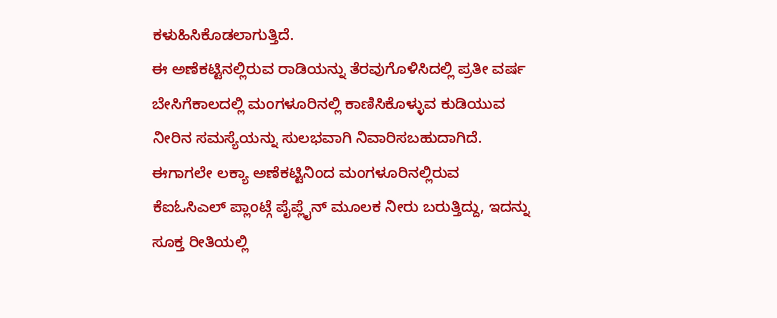ಕಳುಹಿಸಿಕೊಡಲಾಗುತ್ತಿದೆ.
ಈ ಅಣೆಕಟ್ಟಿನಲ್ಲಿರುವ ರಾಡಿಯನ್ನು ತೆರವುಗೊಳಿಸಿದಲ್ಲಿ ಪ್ರತೀ ವರ್ಷ ಬೇಸಿಗೆಕಾಲದಲ್ಲಿ ಮಂಗಳೂರಿನಲ್ಲಿ ಕಾಣಿಸಿಕೊಳ್ಳುವ ಕುಡಿಯುವ ನೀರಿನ ಸಮಸ್ಯೆಯನ್ನು ಸುಲಭವಾಗಿ ನಿವಾರಿಸಬಹುದಾಗಿದೆ. ಈಗಾಗಲೇ ಲಕ್ಯಾ ಅಣೆಕಟ್ಟಿನಿಂದ ಮಂಗಳೂರಿನಲ್ಲಿರುವ ಕೆಐಓಸಿಎಲ್ ಪ್ಲಾಂಟ್ಗೆ ಪೈಪ್ಲೈನ್ ಮೂಲಕ ನೀರು ಬರುತ್ತಿದ್ದು, ಇದನ್ನು ಸೂಕ್ತ ರೀತಿಯಲ್ಲಿ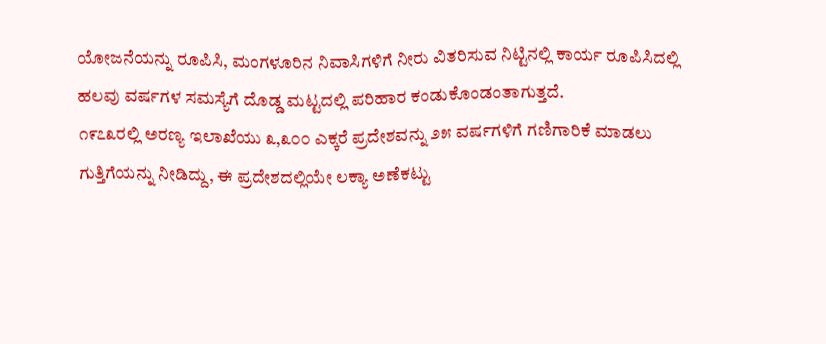ಯೋಜನೆಯನ್ನು ರೂಪಿಸಿ, ಮಂಗಳೂರಿನ ನಿವಾಸಿಗಳಿಗೆ ನೀರು ವಿತರಿಸುವ ನಿಟ್ಟಿನಲ್ಲಿ ಕಾರ್ಯ ರೂಪಿಸಿದಲ್ಲಿ ಹಲವು ವರ್ಷಗಳ ಸಮಸ್ಯೆಗೆ ದೊಡ್ಡ ಮಟ್ಟದಲ್ಲಿ ಪರಿಹಾರ ಕಂಡುಕೊಂಡಂತಾಗುತ್ತದೆ.
೧೯೭೩ರಲ್ಲಿ ಅರಣ್ಯ ಇಲಾಖೆಯು ೩,೩೦೦ ಎಕ್ಕರೆ ಪ್ರದೇಶವನ್ನು ೨೫ ವರ್ಷಗಳಿಗೆ ಗಣಿಗಾರಿಕೆ ಮಾಡಲು ಗುತ್ತಿಗೆಯನ್ನು ನೀಡಿದ್ದು, ಈ ಪ್ರದೇಶದಲ್ಲಿಯೇ ಲಕ್ಯಾ ಅಣೆಕಟ್ಟು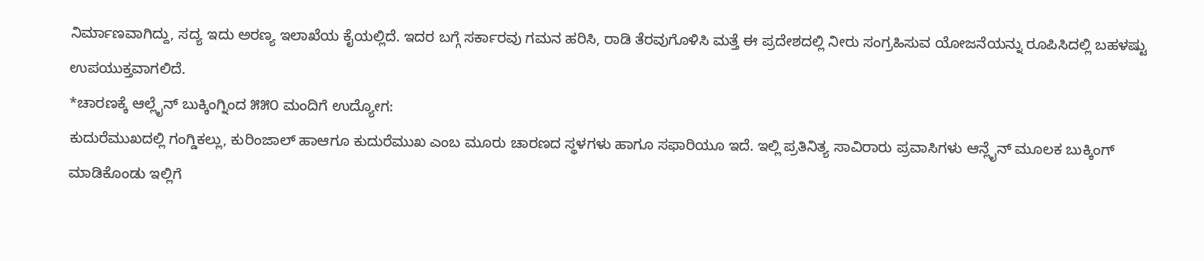ನಿರ್ಮಾಣವಾಗಿದ್ದು, ಸದ್ಯ ಇದು ಅರಣ್ಯ ಇಲಾಖೆಯ ಕೈಯಲ್ಲಿದೆ. ಇದರ ಬಗ್ಗೆ ಸರ್ಕಾರವು ಗಮನ ಹರಿಸಿ, ರಾಡಿ ತೆರವುಗೊಳಿಸಿ ಮತ್ತೆ ಈ ಪ್ರದೇಶದಲ್ಲಿ ನೀರು ಸಂಗ್ರಹಿಸುವ ಯೋಜನೆಯನ್ನು ರೂಪಿಸಿದಲ್ಲಿ ಬಹಳಷ್ಟು ಉಪಯುಕ್ತವಾಗಲಿದೆ.
*ಚಾರಣಕ್ಕೆ ಆಲ್ಲೈನ್ ಬುಕ್ಕಿಂಗ್ನಿಂದ ೫೫೦ ಮಂದಿಗೆ ಉದ್ಯೋಗ:
ಕುದುರೆಮುಖದಲ್ಲಿ ಗಂಗ್ಡಿಕಲ್ಲು, ಕುರಿಂಜಾಲ್ ಹಾಆಗೂ ಕುದುರೆಮುಖ ಎಂಬ ಮೂರು ಚಾರಣದ ಸ್ಥಳಗಳು ಹಾಗೂ ಸಫಾರಿಯೂ ಇದೆ. ಇಲ್ಲಿ ಪ್ರತಿನಿತ್ಯ ಸಾವಿರಾರು ಪ್ರವಾಸಿಗಳು ಆನ್ಲೈನ್ ಮೂಲಕ ಬುಕ್ಕಿಂಗ್ ಮಾಡಿಕೊಂಡು ಇಲ್ಲಿಗೆ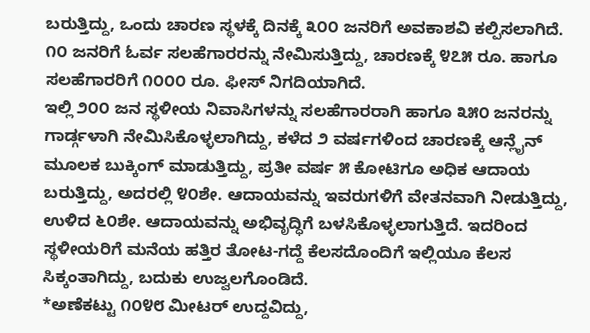ಬರುತ್ತಿದ್ದು, ಒಂದು ಚಾರಣ ಸ್ಥಳಕ್ಕೆ ದಿನಕ್ಕೆ ೩೦೦ ಜನರಿಗೆ ಅವಕಾಶವಿ ಕಲ್ಪಿಸಲಾಗಿದೆ. ೧೦ ಜನರಿಗೆ ಓರ್ವ ಸಲಹೆಗಾರರನ್ನು ನೇಮಿಸುತ್ತಿದ್ದು, ಚಾರಣಕ್ಕೆ ೪೭೫ ರೂ. ಹಾಗೂ ಸಲಹೆಗಾರರಿಗೆ ೧೦೦೦ ರೂ. ಫೀಸ್ ನಿಗದಿಯಾಗಿದೆ.
ಇಲ್ಲಿ ೨೦೦ ಜನ ಸ್ಥಳೀಯ ನಿವಾಸಿಗಳನ್ನು ಸಲಹೆಗಾರರಾಗಿ ಹಾಗೂ ೩೫೦ ಜನರನ್ನು ಗಾರ್ಡ್ಗಳಾಗಿ ನೇಮಿಸಿಕೊಳ್ಳಲಾಗಿದ್ದು, ಕಳೆದ ೨ ವರ್ಷಗಳಿಂದ ಚಾರಣಕ್ಕೆ ಆನ್ಲೈನ್ ಮೂಲಕ ಬುಕ್ಕಿಂಗ್ ಮಾಡುತ್ತಿದ್ದು, ಪ್ರತೀ ವರ್ಷ ೫ ಕೋಟಿಗೂ ಅಧಿಕ ಆದಾಯ ಬರುತ್ತಿದ್ದು, ಅದರಲ್ಲಿ ೪೦ಶೇ. ಆದಾಯವನ್ನು ಇವರುಗಳಿಗೆ ವೇತನವಾಗಿ ನೀಡುತ್ತಿದ್ದು, ಉಳಿದ ೬೦ಶೇ. ಆದಾಯವನ್ನು ಅಭಿವೃದ್ಧಿಗೆ ಬಳಸಿಕೊಳ್ಳಲಾಗುತ್ತಿದೆ. ಇದರಿಂದ ಸ್ಥಳೀಯರಿಗೆ ಮನೆಯ ಹತ್ತಿರ ತೋಟ-ಗದ್ದೆ ಕೆಲಸದೊಂದಿಗೆ ಇಲ್ಲಿಯೂ ಕೆಲಸ ಸಿಕ್ಕಂತಾಗಿದ್ದು, ಬದುಕು ಉಜ್ವಲಗೊಂಡಿದೆ.
*ಅಣೆಕಟ್ಟು ೧೦೪೮ ಮೀಟರ್ ಉದ್ದವಿದ್ದು,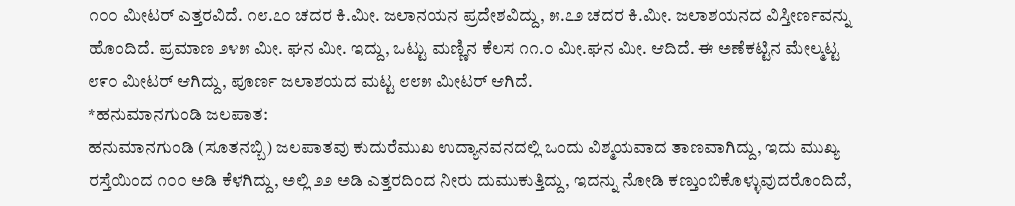೧೦೦ ಮೀಟರ್ ಎತ್ತರವಿದೆ. ೧೮.೭೦ ಚದರ ಕಿ.ಮೀ. ಜಲಾನಯನ ಪ್ರದೇಶವಿದ್ದು, ೫.೭೨ ಚದರ ಕಿ.ಮೀ. ಜಲಾಶಯನದ ವಿಸ್ತೀರ್ಣವನ್ನು ಹೊಂದಿದೆ. ಪ್ರಮಾಣ ೨೪೫ ಮೀ. ಘನ ಮೀ. ಇದ್ದು, ಒಟ್ಟು ಮಣ್ಣಿನ ಕೆಲಸ ೧೧.೦ ಮೀ.ಘನ ಮೀ. ಆದಿದೆ. ಈ ಅಣೆಕಟ್ಟಿನ ಮೇಲ್ಮಟ್ಟ ೮೯೦ ಮೀಟರ್ ಆಗಿದ್ದು, ಪೂರ್ಣ ಜಲಾಶಯದ ಮಟ್ಟ ೮೮೫ ಮೀಟರ್ ಆಗಿದೆ.
*ಹನುಮಾನಗುಂಡಿ ಜಲಪಾತ:
ಹನುಮಾನಗುಂಡಿ (ಸೂತನಬ್ಬಿ) ಜಲಪಾತವು ಕುದುರೆಮುಖ ಉದ್ಯಾನವನದಲ್ಲಿ ಒಂದು ವಿಶ್ಮಯವಾದ ತಾಣವಾಗಿದ್ದು, ಇದು ಮುಖ್ಯ ರಸ್ತೆಯಿಂದ ೧೦೦ ಅಡಿ ಕೆಳಗಿದ್ದು, ಅಲ್ಲಿ ೨೨ ಅಡಿ ಎತ್ತರದಿಂದ ನೀರು ದುಮುಕುತ್ತಿದ್ದು, ಇದನ್ನು ನೋಡಿ ಕಣ್ತುಂಬಿಕೊಳ್ಳುವುದರೊಂದಿದೆ,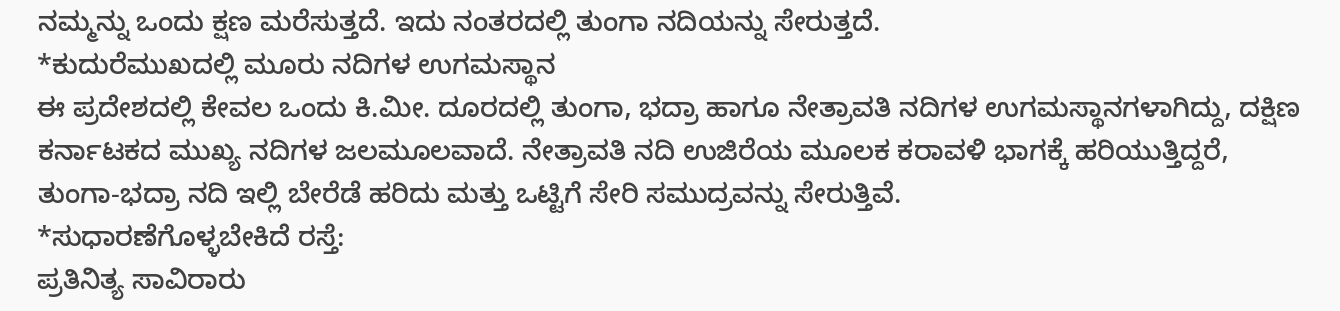ನಮ್ಮನ್ನು ಒಂದು ಕ್ಷಣ ಮರೆಸುತ್ತದೆ. ಇದು ನಂತರದಲ್ಲಿ ತುಂಗಾ ನದಿಯನ್ನು ಸೇರುತ್ತದೆ.
*ಕುದುರೆಮುಖದಲ್ಲಿ ಮೂರು ನದಿಗಳ ಉಗಮಸ್ಥಾನ
ಈ ಪ್ರದೇಶದಲ್ಲಿ ಕೇವಲ ಒಂದು ಕಿ.ಮೀ. ದೂರದಲ್ಲಿ ತುಂಗಾ, ಭದ್ರಾ ಹಾಗೂ ನೇತ್ರಾವತಿ ನದಿಗಳ ಉಗಮಸ್ಥಾನಗಳಾಗಿದ್ದು, ದಕ್ಷಿಣ ಕರ್ನಾಟಕದ ಮುಖ್ಯ ನದಿಗಳ ಜಲಮೂಲವಾದೆ. ನೇತ್ರಾವತಿ ನದಿ ಉಜಿರೆಯ ಮೂಲಕ ಕರಾವಳಿ ಭಾಗಕ್ಕೆ ಹರಿಯುತ್ತಿದ್ದರೆ, ತುಂಗಾ-ಭದ್ರಾ ನದಿ ಇಲ್ಲಿ ಬೇರೆಡೆ ಹರಿದು ಮತ್ತು ಒಟ್ಟಿಗೆ ಸೇರಿ ಸಮುದ್ರವನ್ನು ಸೇರುತ್ತಿವೆ.
*ಸುಧಾರಣೆಗೊಳ್ಳಬೇಕಿದೆ ರಸ್ತೆ:
ಪ್ರತಿನಿತ್ಯ ಸಾವಿರಾರು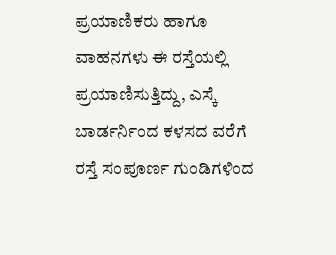ಪ್ರಯಾಣಿಕರು ಹಾಗೂ ವಾಹನಗಳು ಈ ರಸ್ತೆಯಲ್ಲಿ ಪ್ರಯಾಣಿಸುತ್ತಿದ್ದು, ಎಸ್ಕೆ ಬಾರ್ಡರ್ನಿಂದ ಕಳಸದ ವರೆಗೆ ರಸ್ತೆ ಸಂಪೂರ್ಣ ಗುಂಡಿಗಳಿಂದ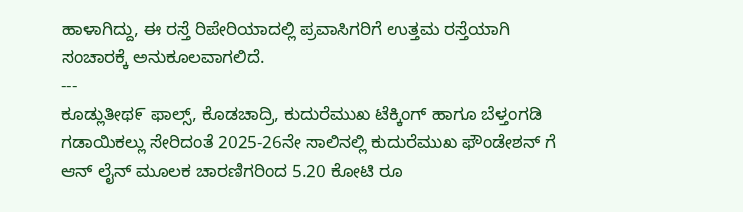ಹಾಳಾಗಿದ್ದು, ಈ ರಸ್ತೆ ರಿಪೇರಿಯಾದಲ್ಲಿ ಪ್ರವಾಸಿಗರಿಗೆ ಉತ್ತಮ ರಸ್ತೆಯಾಗಿ ಸಂಚಾರಕ್ಕೆ ಅನುಕೂಲವಾಗಲಿದೆ.
---
ಕೂಡ್ಲುತೀಥ೯ ಫಾಲ್ಸ್, ಕೊಡಚಾದ್ರಿ, ಕುದುರೆಮುಖ ಟೆಕ್ಕಿಂಗ್ ಹಾಗೂ ಬೆಳ್ತಂಗಡಿ ಗಡಾಯಿಕಲ್ಲು ಸೇರಿದಂತೆ 2025-26ನೇ ಸಾಲಿನಲ್ಲಿ ಕುದುರೆಮುಖ ಫೌಂಡೇಶನ್ ಗೆ ಆನ್ ಲೈನ್ ಮೂಲಕ ಚಾರಣಿಗರಿಂದ 5.20 ಕೋಟಿ ರೂ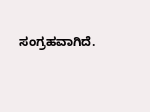ಸಂಗ್ರಹವಾಗಿದೆ.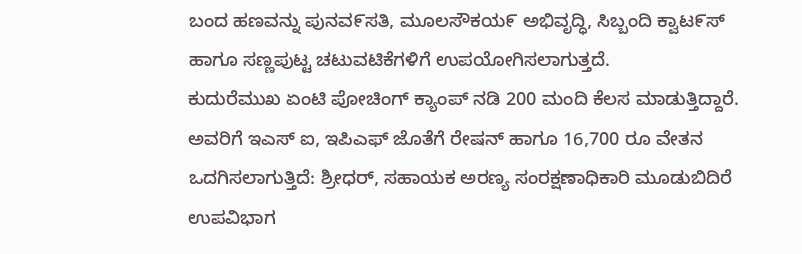ಬಂದ ಹಣವನ್ನು ಪುನವ೯ಸತಿ, ಮೂಲಸೌಕಯ೯ ಅಭಿವೃದ್ಧಿ, ಸಿಬ್ಬಂದಿ ಕ್ವಾಟ೯ಸ್ ಹಾಗೂ ಸಣ್ಣಪುಟ್ಟ ಚಟುವಟಿಕೆಗಳಿಗೆ ಉಪಯೋಗಿಸಲಾಗುತ್ತದೆ.
ಕುದುರೆಮುಖ ಏಂಟಿ ಪೋಚಿಂಗ್ ಕ್ಯಾಂಪ್ ನಡಿ 200 ಮಂದಿ ಕೆಲಸ ಮಾಡುತ್ತಿದ್ದಾರೆ. ಅವರಿಗೆ ಇಎಸ್ ಐ, ಇಪಿಎಫ್ ಜೊತೆಗೆ ರೇಷನ್ ಹಾಗೂ 16,700 ರೂ ವೇತನ ಒದಗಿಸಲಾಗುತ್ತಿದೆ: ಶ್ರೀಧರ್, ಸಹಾಯಕ ಅರಣ್ಯ ಸಂರಕ್ಷಣಾಧಿಕಾರಿ ಮೂಡುಬಿದಿರೆ ಉಪವಿಭಾಗ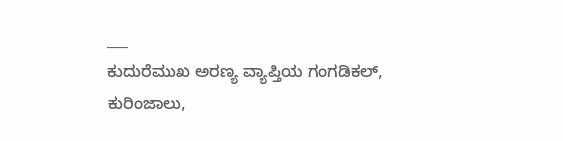___
ಕುದುರೆಮುಖ ಅರಣ್ಯ ವ್ಯಾಪ್ತಿಯ ಗಂಗಡಿಕಲ್, ಕುರಿಂಜಾಲು,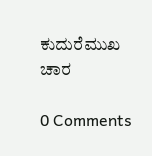ಕುದುರೆಮುಖ ಚಾರ

0 Comments